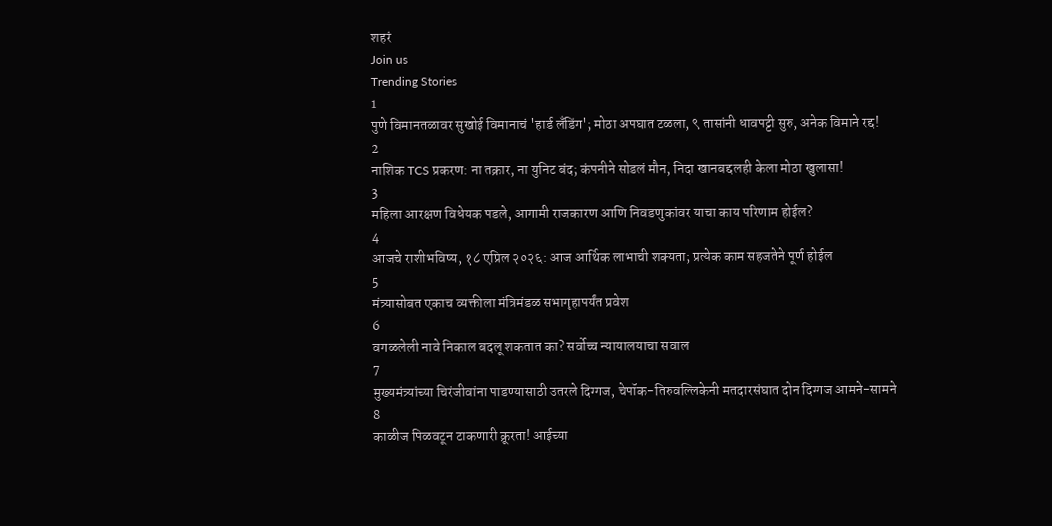शहरं
Join us
Trending Stories
1
पुणे विमानतळावर सुखोई विमानाचं 'हार्ड लँडिंग'; मोठा अपघात टळला, ९ तासांनी धावपट्टी सुरु, अनेक विमाने रद्द!
2
नाशिक TCS प्रकरण: ना तक्रार, ना युनिट बंद; कंपनीने सोडलं मौन, निदा खानबद्दलही केला मोठा खुलासा!
3
महिला आरक्षण विधेयक पडले, आगामी राजकारण आणि निवडणुकांवर याचा काय परिणाम होईल?
4
आजचे राशीभविष्य, १८ एप्रिल २०२६: आज आर्थिक लाभाची शक्यता; प्रत्येक काम सहजतेने पूर्ण होईल
5
मंत्र्यासोबत एकाच व्यक्तीला मंत्रिमंडळ सभागृहापर्यंत प्रवेश
6
वगळलेली नावे निकाल बदलू शकतात का? सर्वोच्च न्यायालयाचा सवाल
7
मुख्यमंत्र्यांच्या चिरंजीवांना पाडण्यासाठी उतरले दिग्गज, चेपॉक-तिरुवल्लिकेनी मतदारसंघात दोन दिग्गज आमने-सामने
8
काळीज पिळवटून टाकणारी क्रूरता! आईच्या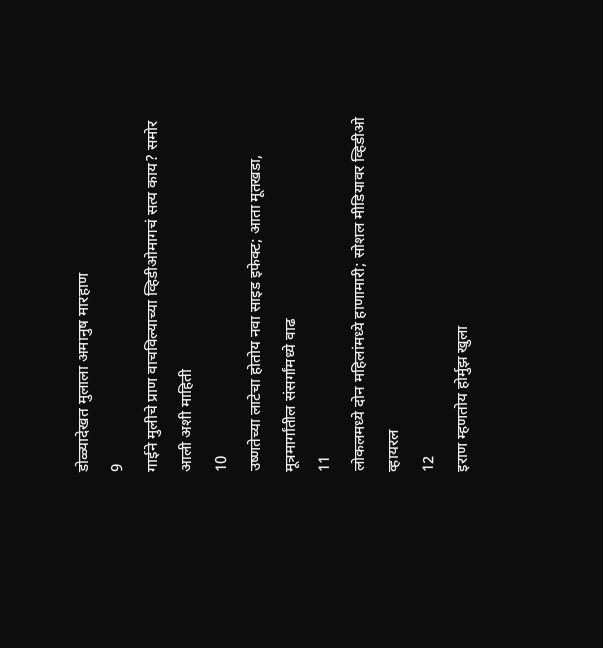डोळ्यादेखत मुलाला अमानुष मारहाण
9
गाईने मुलीचे प्राण वाचविल्याच्या व्हिडीओमागचं सत्य काय? समोर आली अशी माहिती
10
उष्णतेच्या लाटेचा होतोय नवा साइड इफेक्ट; आता मूतखडा, मूत्रमार्गांतील संसर्गांमध्ये वाढ
11
लोकलमध्ये दोन महिलांमध्ये हाणामारी; सोशल मीडियावर व्हिडीओ व्हायरल
12
इराण म्हणतोय होर्मुझ खुला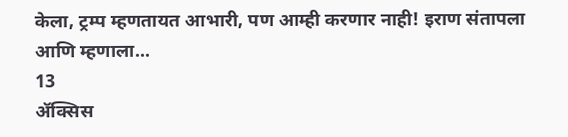केला, ट्रम्प म्हणतायत आभारी, पण आम्ही करणार नाही! इराण संतापला आणि म्हणाला...
13
ॲक्सिस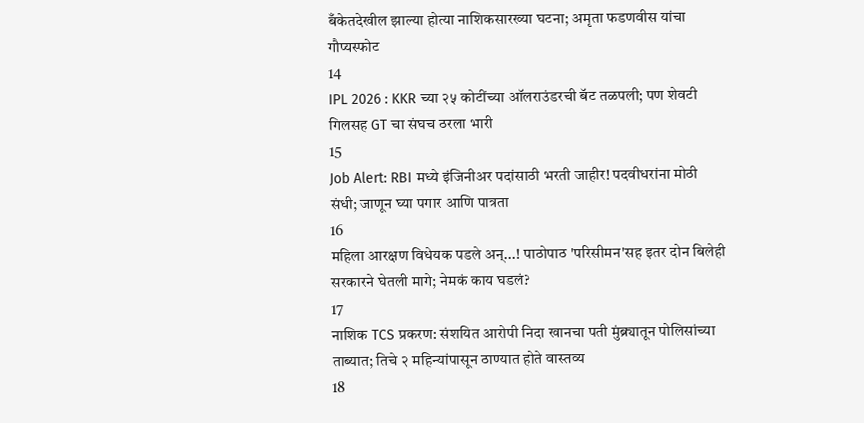बँकेतदेखील झाल्या होत्या नाशिकसारख्या घटना; अमृता फडणवीस यांचा गौप्यस्फोट
14
IPL 2026 : KKR च्या २५ कोटींच्या ऑलराउंडरची बॅट तळपली; पण शेवटी गिलसह GT चा संघच ठरला भारी
15
Job Alert: RBI मध्ये इंजिनीअर पदांसाठी भरती जाहीर! पदवीधरांना मोठी संधी; जाणून घ्या पगार आणि पात्रता
16
महिला आरक्षण विधेयक पडले अन्...! पाठोपाठ 'परिसीमन'सह इतर दोन बिलेही सरकारने घेतली मागे; नेमकं काय घडलं?
17
नाशिक TCS प्रकरण: संशयित आरोपी निदा खानचा पती मुंब्र्यातून पोलिसांच्या ताब्यात; तिचे २ महिन्यांपासून ठाण्यात होते वास्तव्य
18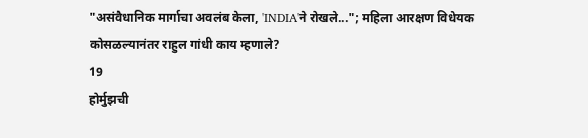"असंवैधानिक मार्गाचा अवलंब केला, 'INDIA'ने रोखले..."; महिला आरक्षण विधेयक कोसळल्यानंतर राहुल गांधी काय म्हणाले?
19
होर्मुझची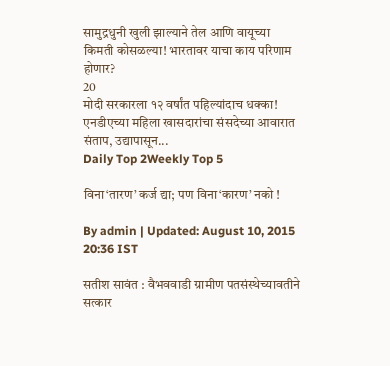सामुद्रधुनी खुली झाल्याने तेल आणि वायूच्या किमती कोसळल्या! भारतावर याचा काय परिणाम होणार?
20
मोदी सरकारला १२ वर्षांत पहिल्यांदाच धक्का! एनडीएच्या महिला खासदारांचा संसदेच्या आवारात संताप, उद्यापासून...
Daily Top 2Weekly Top 5

विना‘तारण’ कर्ज द्या; पण विना‘कारण’ नको !

By admin | Updated: August 10, 2015 20:36 IST

सतीश सावंत : वैभववाडी ग्रामीण पतसंस्थेच्यावतीने सत्कार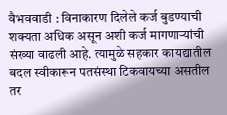वैभववाडी : विनाकारण दिलेले कर्ज बुडण्याची शक्यता अधिक असून अशी कर्ज मागणाऱ्यांची संख्या वाढली आहे. त्यामुळे सहकार कायद्यातील बदल स्वीकारून पतसंस्था टिकवायच्या असतील तर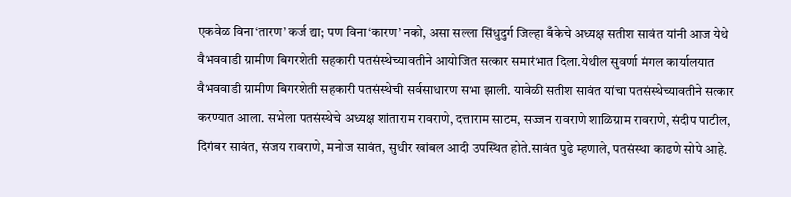एकवेळ विना‘तारण’ कर्ज द्या; पण विना‘कारण’ नको, असा सल्ला सिंधुदुर्ग जिल्हा बँकेचे अध्यक्ष सतीश सावंत यांनी आज येथे वैभववाडी ग्रामीण बिगरशेती सहकारी पतसंस्थेच्यावतीने आयोजित सत्कार समारंभात दिला.येथील सुवर्णा मंगल कार्यालयात वैभववाडी ग्रामीण बिगरशेती सहकारी पतसंस्थेची सर्वसाधारण सभा झाली. यावेळी सतीश सावंत यांचा पतसंस्थेच्यावतीने सत्कार करण्यात आला. सभेला पतसंस्थेचे अध्यक्ष शांताराम रावराणे, दत्ताराम साटम, सज्जन रावराणे शाळिग्राम रावराणे, संदीप पाटील, दिगंबर सावंत, संजय रावराणे, मनोज सावंत, सुधीर खांबल आदी उपस्थित होते.सावंत पुढे म्हणाले, पतसंस्था काढणे सोपे आहे.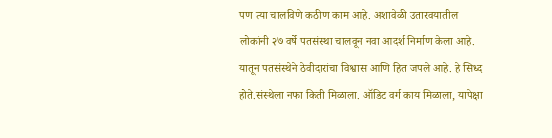पण त्या चालविणे कठीण काम आहे. अशावेळी उतारवयातील लोकांनी २७ वर्षे पतसंस्था चालवून नवा आदर्श निर्माण केला आहे. यातून पतसंस्थेने ठेवीदारांचा विश्वास आणि हित जपले आहे. हे सिध्द होते.संस्थेला नफा किती मिळाला. ऑडिट वर्ग काय मिळाला, यापेक्षा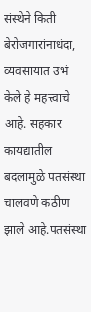संस्थेने किती बेरोजगारांनाधंदा, व्यवसायात उभं केले हे महत्त्वाचे आहे. सहकार कायद्यातील बदलामुळे पतसंस्था चालवणे कठीण झाले आहे.पतसंस्था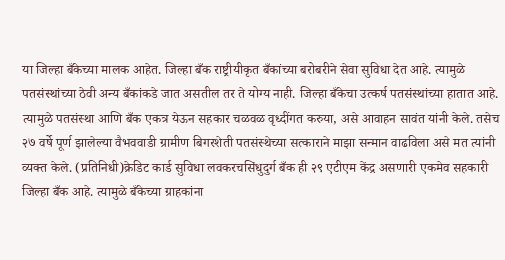या जिल्हा बँकेच्या मालक आहेत. जिल्हा बँक राष्ट्रीयीकृत बँकांच्या बरोबरीने सेवा सुविधा देत आहे. त्यामुळे पतसंस्थांच्या ठेवी अन्य बँकांकडे जात असतील तर ते योग्य नाही. जिल्हा बँकेचा उत्कर्ष पतसंस्थांच्या हातात आहे. त्यामुळे पतसंस्था आणि बँक एकत्र येऊन सहकार चळवळ वृध्दींगत करुया, असे आवाहन सावंत यांनी केले. तसेच २७ वर्षे पूर्ण झालेल्या वैभववाडी ग्रामीण बिगरशेती पतसंस्थेच्या सत्काराने माझा सन्मान वाढविला असे मत त्यांनी व्यक्त केले. (प्रतिनिधी)क्रेडिट कार्ड सुविधा लवकरचसिंधुदुर्ग बँक ही २९ एटीएम केंद्र असणारी एकमेव सहकारी जिल्हा बँक आहे. त्यामुळे बँकेच्या ग्राहकांना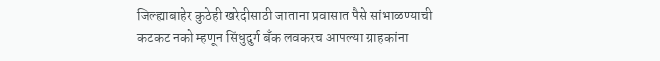जिल्ह्याबाहेर कुठेही खरेदीसाठी जाताना प्रवासात पैसे सांभाळण्याची कटकट नको म्हणून सिंधुदुर्ग बँक लवकरच आपल्या ग्राहकांना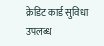क्रेडिट कार्ड सुविधा उपलब्ध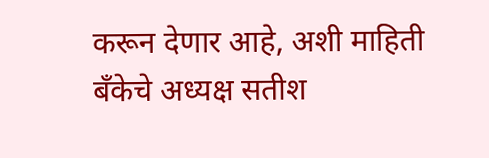करून देणार आहे, अशी माहिती बँकेचे अध्यक्ष सतीश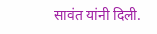सावंत यांनी दिली.